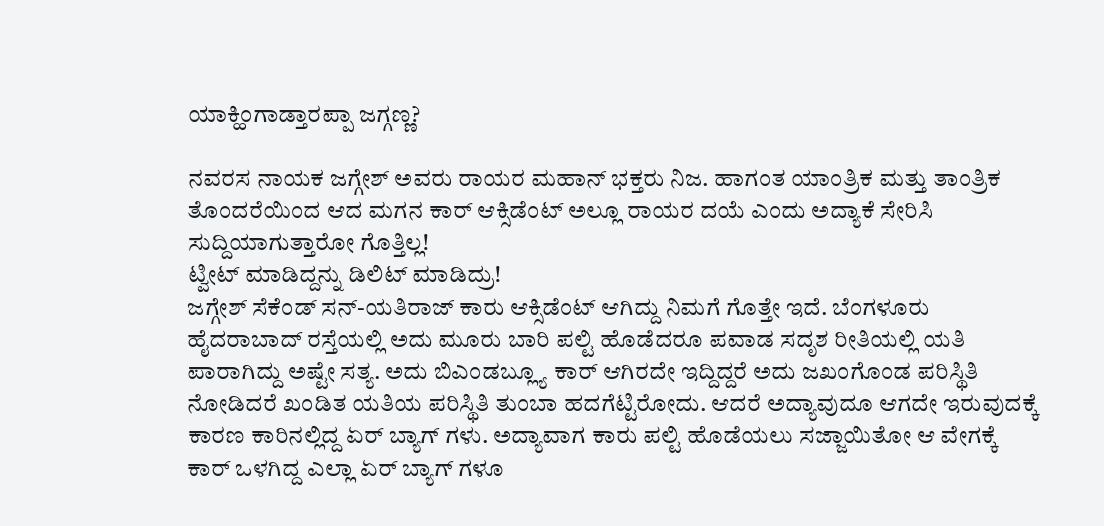ಯಾಕ್ಹಿಂಗಾಡ್ತಾರಪ್ಪಾ ಜಗ್ಗಣ್ಣ?

ನವರಸ ನಾಯಕ ಜಗ್ಗೇಶ್ ಅವರು ರಾಯರ ಮಹಾನ್ ಭಕ್ತರು ನಿಜ. ಹಾಗಂತ ಯಾಂತ್ರಿಕ ಮತ್ತು ತಾಂತ್ರಿಕ ತೊಂದರೆಯಿಂದ ಆದ ಮಗನ ಕಾರ್ ಆಕ್ಸಿಡೆಂಟ್ ಅಲ್ಲೂ ರಾಯರ ದಯೆ ಎಂದು ಅದ್ಯಾಕೆ ಸೇರಿಸಿ ಸುದ್ದಿಯಾಗುತ್ತಾರೋ ಗೊತ್ತಿಲ್ಲ!
ಟ್ವೀಟ್ ಮಾಡಿದ್ದನ್ನು ಡಿಲಿಟ್ ಮಾಡಿದ್ರು!
ಜಗ್ಗೇಶ್ ಸೆಕೆಂಡ್ ಸನ್-ಯತಿರಾಜ್ ಕಾರು ಆಕ್ಸಿಡೆಂಟ್ ಆಗಿದ್ದು ನಿಮಗೆ ಗೊತ್ತೇ ಇದೆ. ಬೆಂಗಳೂರು ಹೈದರಾಬಾದ್ ರಸ್ತೆಯಲ್ಲಿ ಅದು ಮೂರು ಬಾರಿ ಪಲ್ಟಿ ಹೊಡೆದರೂ ಪವಾಡ ಸದೃಶ ರೀತಿಯಲ್ಲಿ ಯತಿ ಪಾರಾಗಿದ್ದು ಅಷ್ಟೇ ಸತ್ಯ. ಅದು ಬಿಎಂಡಬ್ಲ್ಯೂ ಕಾರ್ ಆಗಿರದೇ ಇದ್ದಿದ್ದರೆ ಅದು ಜಖಂಗೊಂಡ ಪರಿಸ್ಥಿತಿ ನೋಡಿದರೆ ಖಂಡಿತ ಯತಿಯ ಪರಿಸ್ಥಿತಿ ತುಂಬಾ ಹದಗೆಟ್ಟಿರೋದು. ಆದರೆ ಅದ್ಯಾವುದೂ ಆಗದೇ ಇರುವುದಕ್ಕೆ ಕಾರಣ ಕಾರಿನಲ್ಲಿದ್ದ ಏರ್ ಬ್ಯಾಗ್ ಗಳು. ಅದ್ಯಾವಾಗ ಕಾರು ಪಲ್ಟಿ ಹೊಡೆಯಲು ಸಜ್ಜಾಯಿತೋ ಆ ವೇಗಕ್ಕೆ ಕಾರ್ ಒಳಗಿದ್ದ ಎಲ್ಲಾ ಏರ್ ಬ್ಯಾಗ್ ಗಳೂ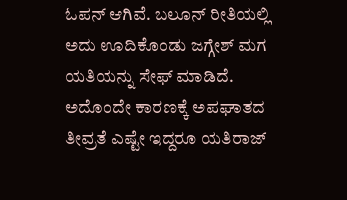ಓಪನ್ ಆಗಿವೆ. ಬಲೂನ್ ರೀತಿಯಲ್ಲಿ ಅದು ಊದಿಕೊಂಡು ಜಗ್ಗೇಶ್ ಮಗ ಯತಿಯನ್ನು ಸೇಫ್ ಮಾಡಿದೆ. ಅದೊಂದೇ ಕಾರಣಕ್ಕೆ ಅಪಘಾತದ ತೀವ್ರತೆ ಎಷ್ಟೇ ಇದ್ದರೂ ಯತಿರಾಜ್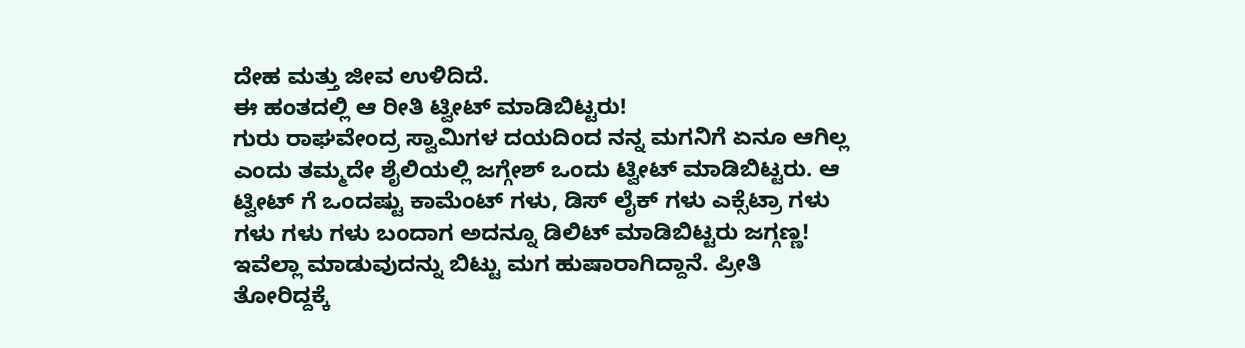ದೇಹ ಮತ್ತು ಜೀವ ಉಳಿದಿದೆ.
ಈ ಹಂತದಲ್ಲಿ ಆ ರೀತಿ ಟ್ವೀಟ್ ಮಾಡಿಬಿಟ್ಟರು!
ಗುರು ರಾಘವೇಂದ್ರ ಸ್ವಾಮಿಗಳ ದಯದಿಂದ ನನ್ನ ಮಗನಿಗೆ ಏನೂ ಆಗಿಲ್ಲ ಎಂದು ತಮ್ಮದೇ ಶೈಲಿಯಲ್ಲಿ ಜಗ್ಗೇಶ್ ಒಂದು ಟ್ವೀಟ್ ಮಾಡಿಬಿಟ್ಟರು. ಆ ಟ್ವೀಟ್ ಗೆ ಒಂದಷ್ಟು ಕಾಮೆಂಟ್ ಗಳು, ಡಿಸ್ ಲೈಕ್ ಗಳು ಎಕ್ಸೆಟ್ರಾ ಗಳು ಗಳು ಗಳು ಗಳು ಬಂದಾಗ ಅದನ್ನೂ ಡಿಲಿಟ್ ಮಾಡಿಬಿಟ್ಟರು ಜಗ್ಗಣ್ಣ!
ಇವೆಲ್ಲಾ ಮಾಡುವುದನ್ನು ಬಿಟ್ಟು ಮಗ ಹುಷಾರಾಗಿದ್ದಾನೆ. ಪ್ರೀತಿ ತೋರಿದ್ದಕ್ಕೆ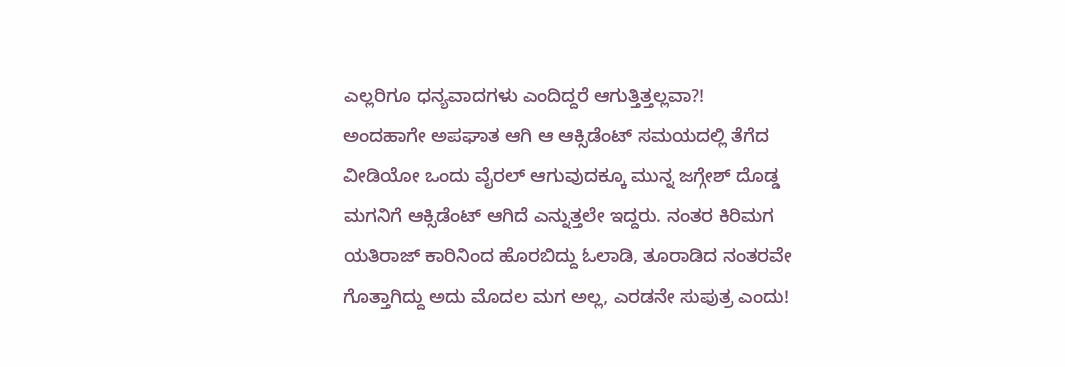ಎಲ್ಲರಿಗೂ ಧನ್ಯವಾದಗಳು ಎಂದಿದ್ದರೆ ಆಗುತ್ತಿತ್ತಲ್ಲವಾ?!
ಅಂದಹಾಗೇ ಅಪಘಾತ ಆಗಿ ಆ ಆಕ್ಸಿಡೆಂಟ್ ಸಮಯದಲ್ಲಿ ತೆಗೆದ ವೀಡಿಯೋ ಒಂದು ವೈರಲ್ ಆಗುವುದಕ್ಕೂ ಮುನ್ನ ಜಗ್ಗೇಶ್ ದೊಡ್ಡ ಮಗನಿಗೆ ಆಕ್ಸಿಡೆಂಟ್ ಆಗಿದೆ ಎನ್ನುತ್ತಲೇ ಇದ್ದರು. ನಂತರ ಕಿರಿಮಗ ಯತಿರಾಜ್ ಕಾರಿನಿಂದ ಹೊರಬಿದ್ದು ಓಲಾಡಿ, ತೂರಾಡಿದ ನಂತರವೇ ಗೊತ್ತಾಗಿದ್ದು ಅದು ಮೊದಲ ಮಗ ಅಲ್ಲ, ಎರಡನೇ ಸುಪುತ್ರ ಎಂದು!